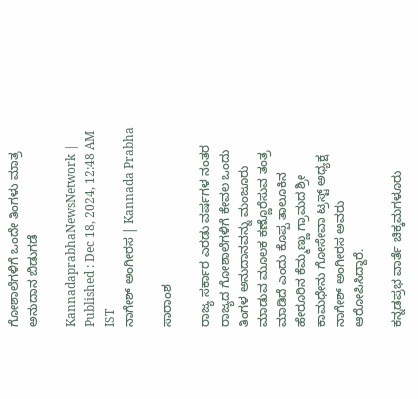ಗೋಶಾಲೆಗಳಿಗೆ ಒಂದೇ ತಿಂಗಳು ಮಾತ್ರ ಅನುದಾನ ಬಿಡುಗಡೆ

KannadaprabhaNewsNetwork |
Published : Dec 18, 2024, 12:48 AM IST
ನಾಗೇಶ್ ಅಂಗೀರಸ | Kannada Prabha

ಸಾರಾಂಶ

ರಾಜ್ಯ ಸರ್ಕಾರ ಎರಡು ವರ್ಷಗಳ ನಂತರ ರಾಜ್ಯದ ಗೋಶಾಲೆಗಳಿಗೆ ಕೇವಲ ಒಂದು ತಿಂಗಳ ಅನುದಾನವನ್ನು ಮಂಜೂರು ಮಾಡುವ ಮೂಲಕ ಕಣ್ಣೊರೆಸುವ ತಂತ್ರ ಮಾಡಿದೆ ಎಂದು ಕೊಪ್ಪ ತಾಲೂಕಿನ ಹೇರೂರಿನ ಕೆಮ್ಮಣ್ಣು ಗ್ರಾಮದ ಶ್ರೀ ಕಾಮಧೇನು ಗೋಸೇವಾ ಟ್ರಸ್ಟ್‌ ಅಧ್ಯಕ್ಷ ನಾಗೇಶ್ ಅಂಗೀರಸ ಅವರು ಆರೋಪಿಸಿದ್ದಾರೆ.

ಕನ್ನಡಪ್ರಭ ವಾರ್ತೆ ಚಿಕ್ಕಮಗಳೂರು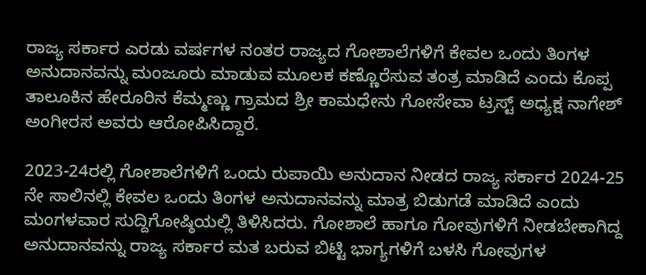ರಾಜ್ಯ ಸರ್ಕಾರ ಎರಡು ವರ್ಷಗಳ ನಂತರ ರಾಜ್ಯದ ಗೋಶಾಲೆಗಳಿಗೆ ಕೇವಲ ಒಂದು ತಿಂಗಳ ಅನುದಾನವನ್ನು ಮಂಜೂರು ಮಾಡುವ ಮೂಲಕ ಕಣ್ಣೊರೆಸುವ ತಂತ್ರ ಮಾಡಿದೆ ಎಂದು ಕೊಪ್ಪ ತಾಲೂಕಿನ ಹೇರೂರಿನ ಕೆಮ್ಮಣ್ಣು ಗ್ರಾಮದ ಶ್ರೀ ಕಾಮಧೇನು ಗೋಸೇವಾ ಟ್ರಸ್ಟ್‌ ಅಧ್ಯಕ್ಷ ನಾಗೇಶ್ ಅಂಗೀರಸ ಅವರು ಆರೋಪಿಸಿದ್ದಾರೆ.

2023-24ರಲ್ಲಿ ಗೋಶಾಲೆಗಳಿಗೆ ಒಂದು ರುಪಾಯಿ ಅನುದಾನ ನೀಡದ ರಾಜ್ಯ ಸರ್ಕಾರ 2024-25 ನೇ ಸಾಲಿನಲ್ಲಿ ಕೇವಲ ಒಂದು ತಿಂಗಳ ಅನುದಾನವನ್ನು ಮಾತ್ರ ಬಿಡುಗಡೆ ಮಾಡಿದೆ ಎಂದು ಮಂಗಳವಾರ ಸುದ್ದಿಗೋಷ್ಠಿಯಲ್ಲಿ ತಿಳಿಸಿದರು. ಗೋಶಾಲೆ ಹಾಗೂ ಗೋವುಗಳಿಗೆ ನೀಡಬೇಕಾಗಿದ್ದ ಅನುದಾನವನ್ನು ರಾಜ್ಯ ಸರ್ಕಾರ ಮತ ಬರುವ ಬಿಟ್ಟಿ ಭಾಗ್ಯಗಳಿಗೆ ಬಳಸಿ ಗೋವುಗಳ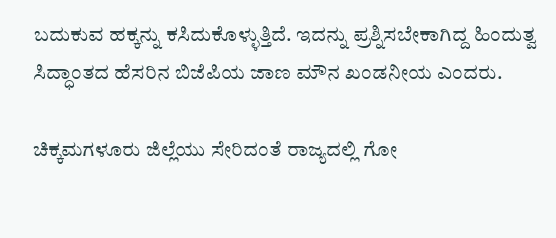ಬದುಕುವ ಹಕ್ಕನ್ನು ಕಸಿದುಕೊಳ್ಳುತ್ತಿದೆ. ಇದನ್ನು ಪ್ರಶ್ನಿಸಬೇಕಾಗಿದ್ದ ಹಿಂದುತ್ವ ಸಿದ್ಧಾಂತದ ಹೆಸರಿನ ಬಿಜೆಪಿಯ ಜಾಣ ಮೌನ ಖಂಡನೀಯ ಎಂದರು.

ಚಿಕ್ಕಮಗಳೂರು ಜಿಲ್ಲೆಯು ಸೇರಿದಂತೆ ರಾಜ್ಯದಲ್ಲಿ ಗೋ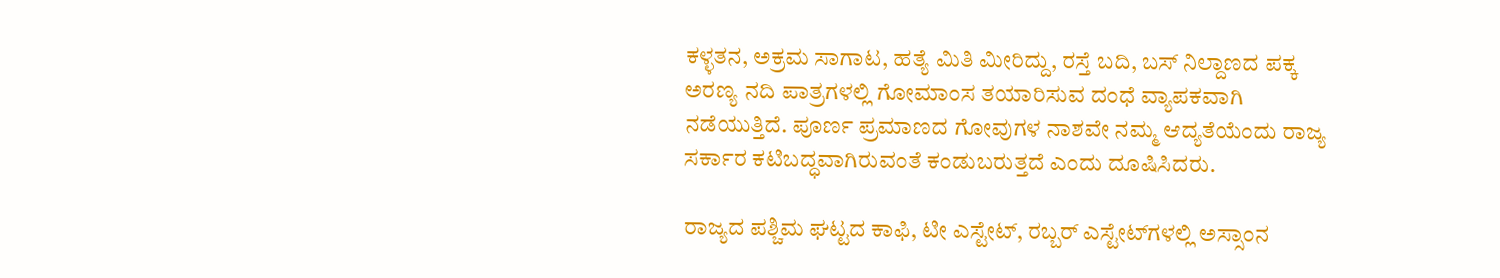ಕಳ್ಳತನ, ಅಕ್ರಮ ಸಾಗಾಟ, ಹತ್ಯೆ ಮಿತಿ ಮೀರಿದ್ದು, ರಸ್ತೆ ಬದಿ, ಬಸ್ ನಿಲ್ದಾಣದ ಪಕ್ಕ ಅರಣ್ಯ ನದಿ ಪಾತ್ರಗಳಲ್ಲಿ ಗೋಮಾಂಸ ತಯಾರಿಸುವ ದಂಧೆ ವ್ಯಾಪಕವಾಗಿ ನಡೆಯುತ್ತಿದೆ. ಪೂರ್ಣ ಪ್ರಮಾಣದ ಗೋವುಗಳ ನಾಶವೇ ನಮ್ಮ ಆದ್ಯತೆಯೆಂದು ರಾಜ್ಯ ಸರ್ಕಾರ ಕಟಿಬದ್ಧವಾಗಿರುವಂತೆ ಕಂಡುಬರುತ್ತದೆ ಎಂದು ದೂಷಿಸಿದರು.

ರಾಜ್ಯದ ಪಶ್ಚಿಮ ಘಟ್ಟದ ಕಾಫಿ, ಟೀ ಎಸ್ಟೇಟ್, ರಬ್ಬರ್ ಎಸ್ಟೇಟ್‌ಗಳಲ್ಲಿ ಅಸ್ಸಾಂನ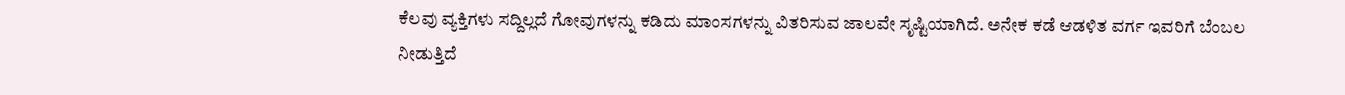ಕೆಲವು ವ್ಯಕ್ತಿಗಳು ಸದ್ದಿಲ್ಲದೆ ಗೋವುಗಳನ್ನು ಕಡಿದು ಮಾಂಸಗಳನ್ನು ವಿತರಿಸುವ ಜಾಲವೇ ಸೃಷ್ಟಿಯಾಗಿದೆ. ಅನೇಕ ಕಡೆ ಆಡಳಿತ ವರ್ಗ ಇವರಿಗೆ ಬೆಂಬಲ ನೀಡುತ್ತಿದೆ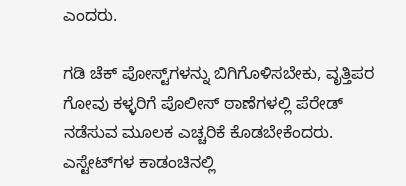ಎಂದರು.

ಗಡಿ ಚೆಕ್ ಪೋಸ್ಟ್‌ಗಳನ್ನು ಬಿಗಿಗೊಳಿಸಬೇಕು, ವೃತ್ತಿಪರ ಗೋವು ಕಳ್ಳರಿಗೆ ಪೊಲೀಸ್‌ ಠಾಣೆಗಳಲ್ಲಿ ಪೆರೇಡ್‌ ನಡೆಸುವ ಮೂಲಕ ಎಚ್ಚರಿಕೆ ಕೊಡಬೇಕೆಂದರು. ಎಸ್ಟೇಟ್‌ಗಳ ಕಾಡಂಚಿನಲ್ಲಿ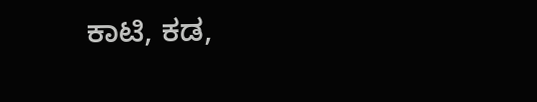ಕಾಟಿ, ಕಡ,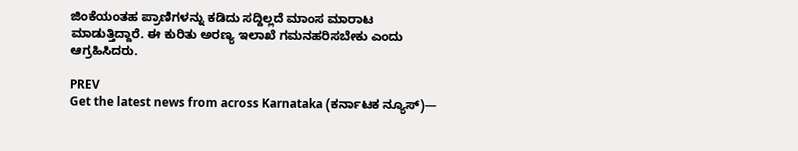ಜಿಂಕೆಯಂತಹ ಪ್ರಾಣಿಗಳನ್ನು ಕಡಿದು ಸದ್ದಿಲ್ಲದೆ ಮಾಂಸ ಮಾರಾಟ ಮಾಡುತ್ತಿದ್ದಾರೆ. ಈ ಕುರಿತು ಅರಣ್ಯ ಇಲಾಖೆ ಗಮನಹರಿಸಬೇಕು ಎಂದು ಆಗ್ರಹಿಸಿದರು.

PREV
Get the latest news from across Karnataka (ಕರ್ನಾಟಕ ನ್ಯೂಸ್)—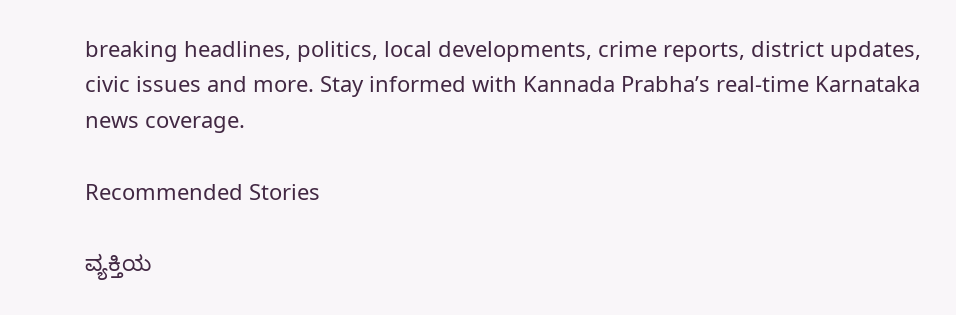breaking headlines, politics, local developments, crime reports, district updates, civic issues and more. Stay informed with Kannada Prabha’s real‑time Karnataka news coverage.

Recommended Stories

ವ್ಯಕ್ತಿಯ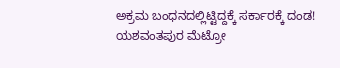ಅಕ್ರಮ ಬಂಧನದಲ್ಲಿಟ್ಟಿದ್ದಕ್ಕೆ ಸರ್ಕಾರಕ್ಕೆ ದಂಡ!
ಯಶವಂತಪುರ ಮೆಟ್ರೋ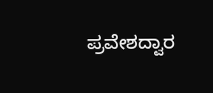ಪ್ರವೇಶದ್ವಾರ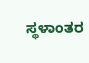ಸ್ಥಳಾಂತರ